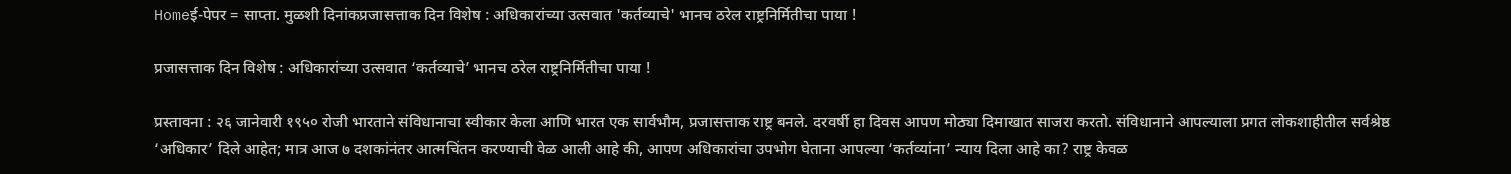Homeई-पेपर = साप्ता. मुळशी दिनांकप्रजासत्ताक दिन विशेष : अधिकारांच्या उत्सवात 'कर्तव्याचे' भानच ठरेल राष्ट्रनिर्मितीचा पाया !

प्रजासत्ताक दिन विशेष : अधिकारांच्या उत्सवात ‘कर्तव्याचे’ भानच ठरेल राष्ट्रनिर्मितीचा पाया !

प्रस्तावना : २६ जानेवारी १९५० रोजी भारताने संविधानाचा स्वीकार केला आणि भारत एक सार्वभौम, प्रजासत्ताक राष्ट्र बनले. दरवर्षी हा दिवस आपण मोठ्या दिमाखात साजरा करतो. संविधानाने आपल्याला प्रगत लोकशाहीतील सर्वश्रेष्ठ ‘अधिकार’ दिले आहेत; मात्र आज ७ दशकांनंतर आत्मचिंतन करण्याची वेळ आली आहे की, आपण अधिकारांचा उपभोग घेताना आपल्या ‘कर्तव्यांना’ न्याय दिला आहे का? राष्ट्र केवळ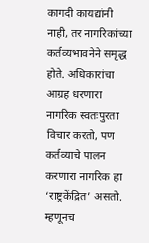कागदी कायद्यांनी नाही, तर नागरिकांच्या कर्तव्यभावनेने समृद्ध होते. अधिकारांचा आग्रह धरणारा नागरिक स्वतःपुरता विचार करतो, पण कर्तव्याचे पालन करणारा नागरिक हा ‘राष्ट्रकेंद्रित’ असतो. म्हणूनच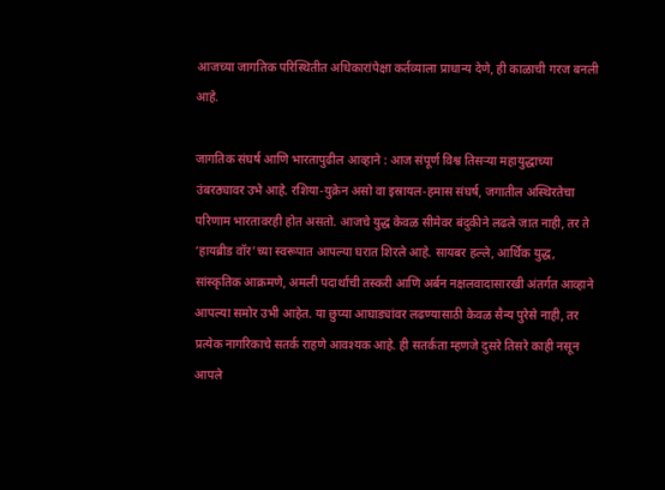आजच्या जागतिक परिस्थितीत अधिकारांपेक्षा कर्तव्याला प्राधान्य देणे, ही काळाची गरज बनली आहे.

जागतिक संघर्ष आणि भारतापुढील आव्हाने : आज संपूर्ण विश्व तिसऱ्या महायुद्धाच्या उंबरठ्यावर उभे आहे. रशिया-युक्रेन असो वा इस्रायल-हमास संघर्ष, जगातील अस्थिरतेचा परिणाम भारतावरही होत असतो. आजचे युद्ध केवळ सीमेवर बंदुकीने लढले जात नाही, तर ते ‘हायब्रीड वॉर’च्या स्वरूपात आपल्या घरात शिरले आहे. सायबर हल्ले, आर्थिक युद्ध, सांस्कृतिक आक्रमणे, अमली पदार्थांची तस्करी आणि अर्बन नक्षलवादासारखी अंतर्गत आव्हाने आपल्या समोर उभी आहेत. या छुप्या आघाड्यांवर लढण्यासाठी केवळ सैन्य पुरेसे नाही, तर प्रत्येक नागरिकाचे सतर्क राहणे आवश्यक आहे. ही सतर्कता म्हणजे दुसरे तिसरे काही नसून आपले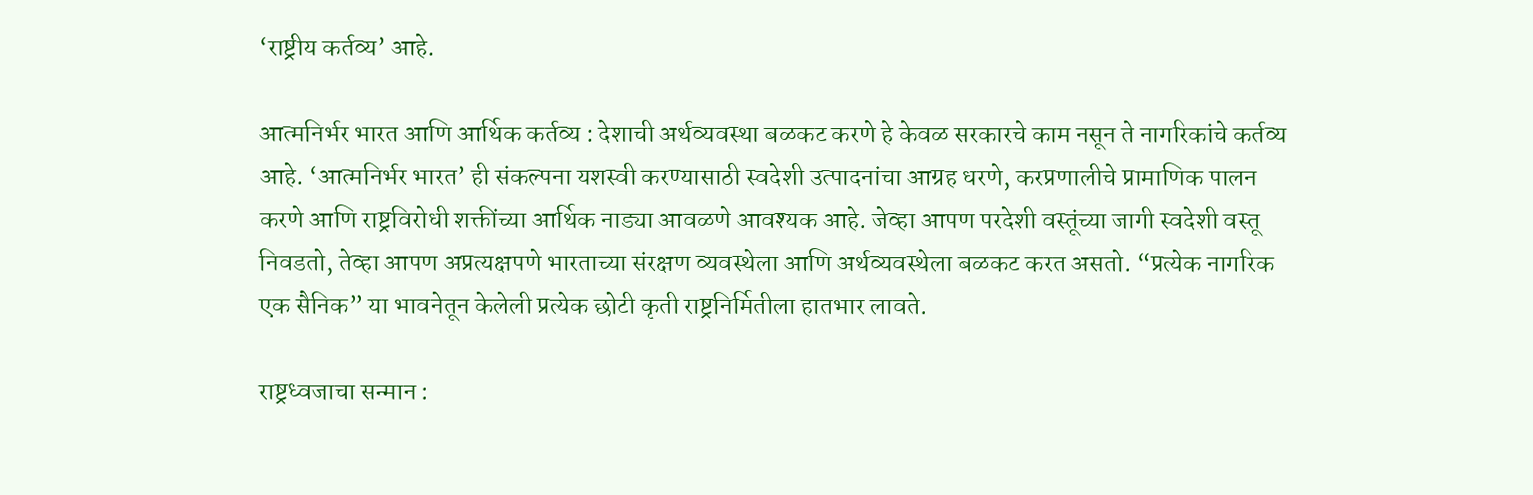‘राष्ट्रीय कर्तव्य’ आहे.

आत्मनिर्भर भारत आणि आर्थिक कर्तव्य : देशाची अर्थव्यवस्था बळकट करणे हे केवळ सरकारचे काम नसून ते नागरिकांचे कर्तव्य आहे. ‘आत्मनिर्भर भारत’ ही संकल्पना यशस्वी करण्यासाठी स्वदेशी उत्पादनांचा आग्रह धरणे, करप्रणालीचे प्रामाणिक पालन करणे आणि राष्ट्रविरोधी शक्तींच्या आर्थिक नाड्या आवळणे आवश्यक आहे. जेव्हा आपण परदेशी वस्तूंच्या जागी स्वदेशी वस्तू निवडतो, तेव्हा आपण अप्रत्यक्षपणे भारताच्या संरक्षण व्यवस्थेला आणि अर्थव्यवस्थेला बळकट करत असतो. “प्रत्येक नागरिक एक सैनिक” या भावनेतून केलेली प्रत्येक छोटी कृती राष्ट्रनिर्मितीला हातभार लावते.

राष्ट्रध्वजाचा सन्मान :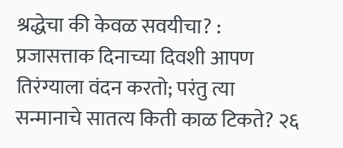श्रद्धेचा की केवळ सवयीचा? : प्रजासत्ताक दिनाच्या दिवशी आपण तिरंग्याला वंदन करतो; परंतु त्या सन्मानाचे सातत्य किती काळ टिकते? २६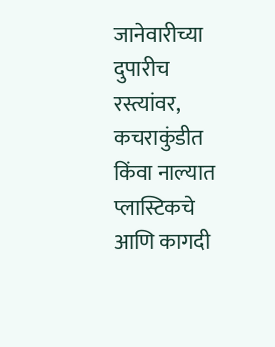जानेवारीच्या दुपारीच रस्त्यांवर, कचराकुंडीत किंवा नाल्यात प्लास्टिकचे आणि कागदी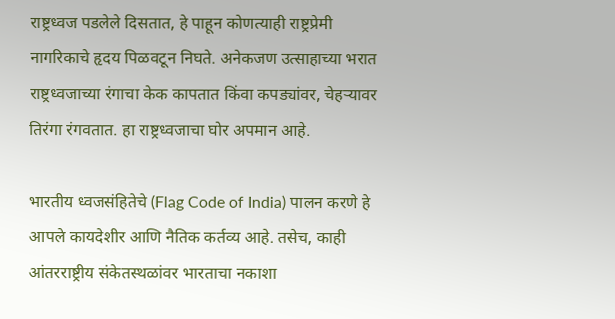राष्ट्रध्वज पडलेले दिसतात, हे पाहून कोणत्याही राष्ट्रप्रेमी नागरिकाचे हृदय पिळवटून निघते. अनेकजण उत्साहाच्या भरात राष्ट्रध्वजाच्या रंगाचा केक कापतात किंवा कपड्यांवर, चेहऱ्यावर तिरंगा रंगवतात. हा राष्ट्रध्वजाचा घोर अपमान आहे.

भारतीय ध्वजसंहितेचे (Flag Code of India) पालन करणे हे आपले कायदेशीर आणि नैतिक कर्तव्य आहे. तसेच, काही आंतरराष्ट्रीय संकेतस्थळांवर भारताचा नकाशा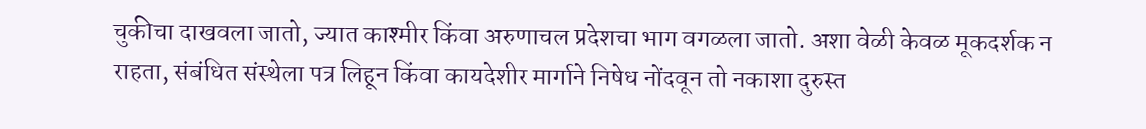चुकीचा दाखवला जातो, ज्यात काश्मीर किंवा अरुणाचल प्रदेशचा भाग वगळला जातो. अशा वेळी केवळ मूकदर्शक न राहता, संबंधित संस्थेला पत्र लिहून किंवा कायदेशीर मार्गाने निषेध नोंदवून तो नकाशा दुरुस्त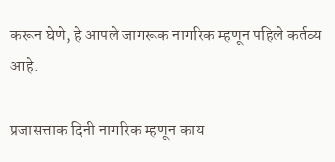करून घेणे, हे आपले जागरूक नागरिक म्हणून पहिले कर्तव्य आहे.

प्रजासत्ताक दिनी नागरिक म्हणून काय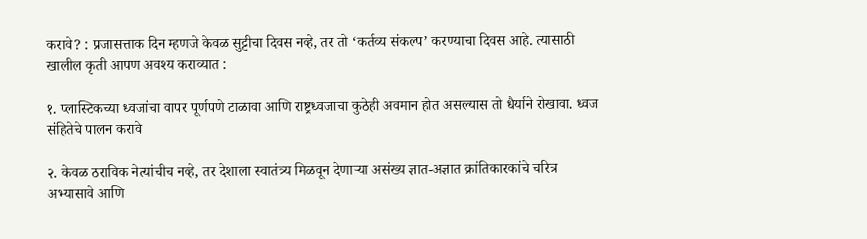करावे? : प्रजासत्ताक दिन म्हणजे केवळ सुट्टीचा दिवस नव्हे, तर तो ‘कर्तव्य संकल्प’ करण्याचा दिवस आहे. त्यासाठी खालील कृती आपण अवश्य कराव्यात :

१. प्लास्टिकच्या ध्वजांचा वापर पूर्णपणे टाळावा आणि राष्ट्रध्वजाचा कुठेही अवमान होत असल्यास तो धैर्याने रोखावा. ध्वज संहितेचे पालन करावे

२. केवळ ठराविक नेत्यांचीच नव्हे, तर देशाला स्वातंत्र्य मिळवून देणाऱ्या असंख्य ज्ञात-अज्ञात क्रांतिकारकांचे चरित्र अभ्यासावे आणि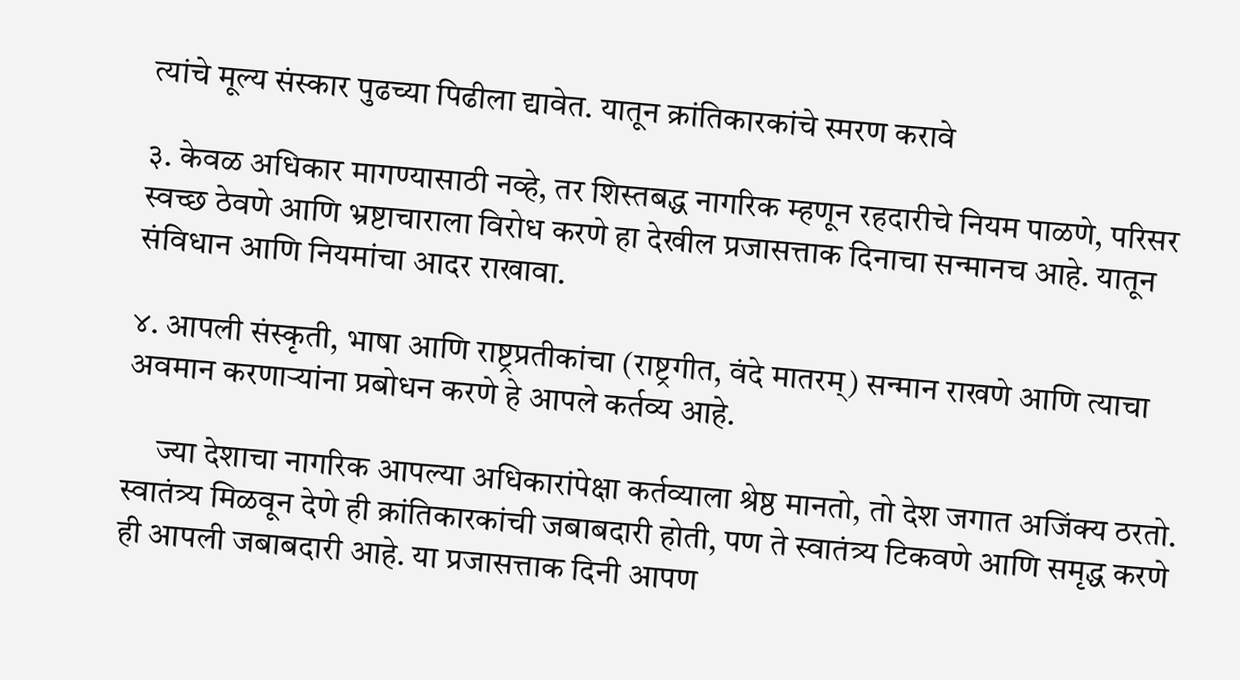त्यांचे मूल्य संस्कार पुढच्या पिढीला द्यावेत. यातून क्रांतिकारकांचे स्मरण करावे

३. केवळ अधिकार मागण्यासाठी नव्हे, तर शिस्तबद्ध नागरिक म्हणून रहदारीचे नियम पाळणे, परिसर स्वच्छ ठेवणे आणि भ्रष्टाचाराला विरोध करणे हा देखील प्रजासत्ताक दिनाचा सन्मानच आहे. यातून संविधान आणि नियमांचा आदर राखावा.

४. आपली संस्कृती, भाषा आणि राष्ट्रप्रतीकांचा (राष्ट्रगीत, वंदे मातरम्) सन्मान राखणे आणि त्याचा अवमान करणाऱ्यांना प्रबोधन करणे हे आपले कर्तव्य आहे.

     ज्या देशाचा नागरिक आपल्या अधिकारांपेक्षा कर्तव्याला श्रेष्ठ मानतो, तो देश जगात अजिंक्य ठरतो. स्वातंत्र्य मिळवून देणे ही क्रांतिकारकांची जबाबदारी होती, पण ते स्वातंत्र्य टिकवणे आणि समृद्ध करणे ही आपली जबाबदारी आहे. या प्रजासत्ताक दिनी आपण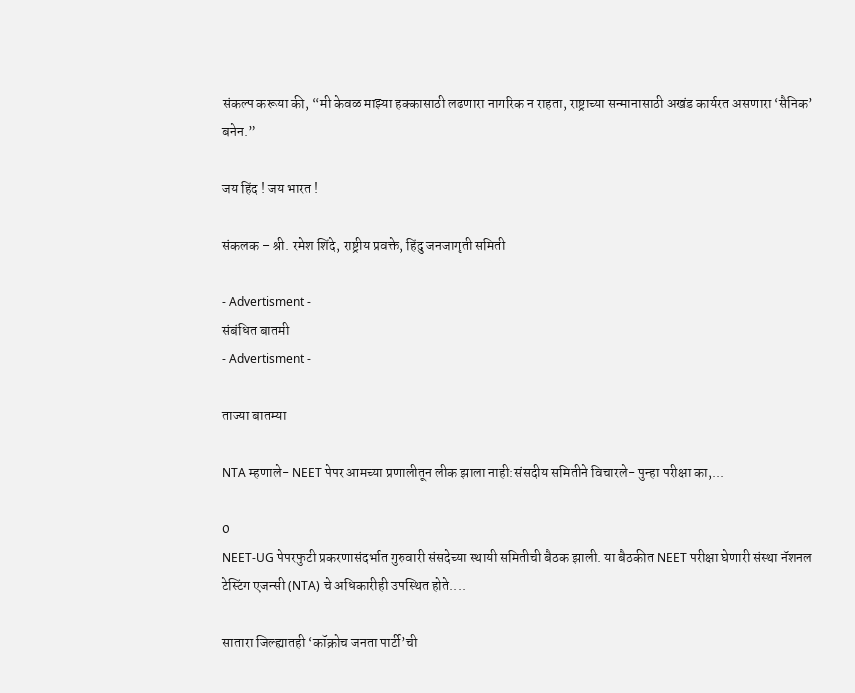संकल्प करूया की, “मी केवळ माझ्या हक्कासाठी लढणारा नागरिक न राहता, राष्ट्राच्या सन्मानासाठी अखंड कार्यरत असणारा ‘सैनिक’ बनेन.”

जय हिंद ! जय भारत !

संकलक – श्री. रमेश शिंदे, राष्ट्रीय प्रवक्ते, हिंदु जनजागृती समिती

- Advertisment -
संबंधित बातमी
- Advertisment -

ताज्या बातम्या

NTA म्हणाले- NEET पेपर आमच्या प्रणालीतून लीक झाला नाही:संसदीय समितीने विचारले- पुन्हा परीक्षा का,...

0
NEET-UG पेपरफुटी प्रकरणासंदर्भात गुरुवारी संसदेच्या स्थायी समितीची बैठक झाली. या बैठकीत NEET परीक्षा घेणारी संस्था नॅशनल टेस्टिंग एजन्सी (NTA) चे अधिकारीही उपस्थित होते....

सातारा जिल्ह्यातही ‘कॉक्रोच जनता पार्टी’ची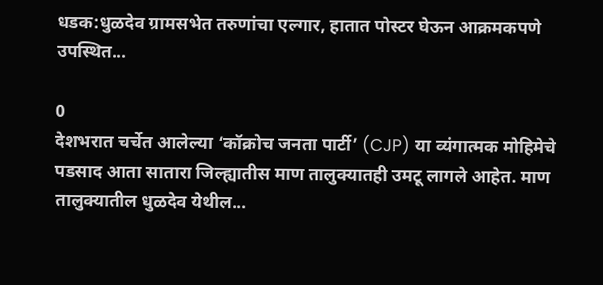धडक:धुळदेव ग्रामसभेत तरुणांचा एल्गार, हातात पोस्टर घेऊन आक्रमकपणे उपस्थित...

0
देशभरात चर्चेत आलेल्या ‘कॉक्रोच जनता पार्टी’ (CJP) या व्यंगात्मक मोहिमेचे पडसाद आता सातारा जिल्ह्यातीस माण तालुक्यातही उमटू लागले आहेत. माण तालुक्यातील धुळदेव येथील...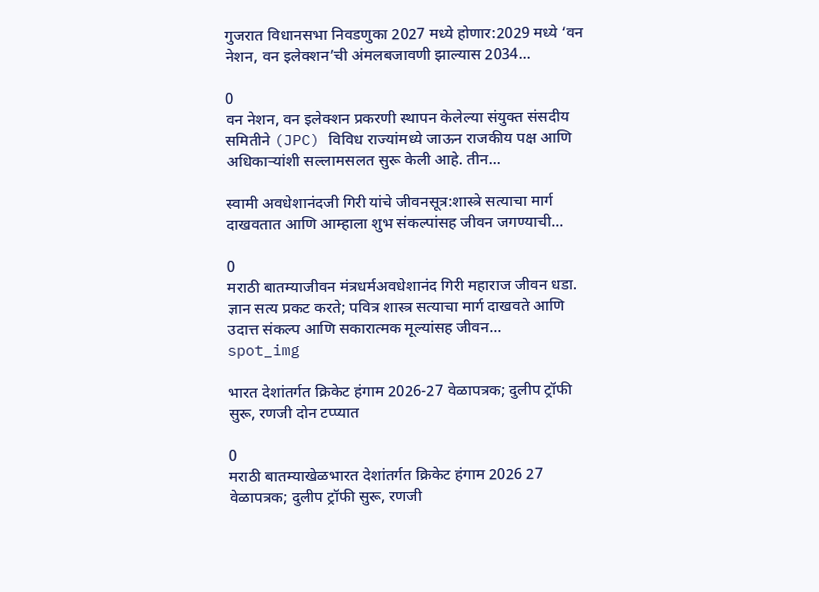गुजरात विधानसभा निवडणुका 2027 मध्ये होणार:2029 मध्ये ‘वन नेशन, वन इलेक्शन’ची अंमलबजावणी झाल्यास 2034...

0
वन नेशन, वन इलेक्शन प्रकरणी स्थापन केलेल्या संयुक्त संसदीय समितीने (JPC) विविध राज्यांमध्ये जाऊन राजकीय पक्ष आणि अधिकाऱ्यांशी सल्लामसलत सुरू केली आहे. तीन...

स्वामी अवधेशानंदजी गिरी यांचे जीवनसूत्र:शास्त्रे सत्याचा मार्ग दाखवतात आणि आम्हाला शुभ संकल्पांसह जीवन जगण्याची...

0
मराठी बातम्याजीवन मंत्रधर्मअवधेशानंद गिरी महाराज जीवन धडा. ज्ञान सत्य प्रकट करते; पवित्र शास्त्र सत्याचा मार्ग दाखवते आणि उदात्त संकल्प आणि सकारात्मक मूल्यांसह जीवन...
spot_img

भारत देशांतर्गत क्रिकेट हंगाम 2026-27 वेळापत्रक; दुलीप ट्रॉफी सुरू, रणजी दोन टप्प्यात

0
मराठी बातम्याखेळभारत देशांतर्गत क्रिकेट हंगाम 2026 27 वेळापत्रक; दुलीप ट्रॉफी सुरू, रणजी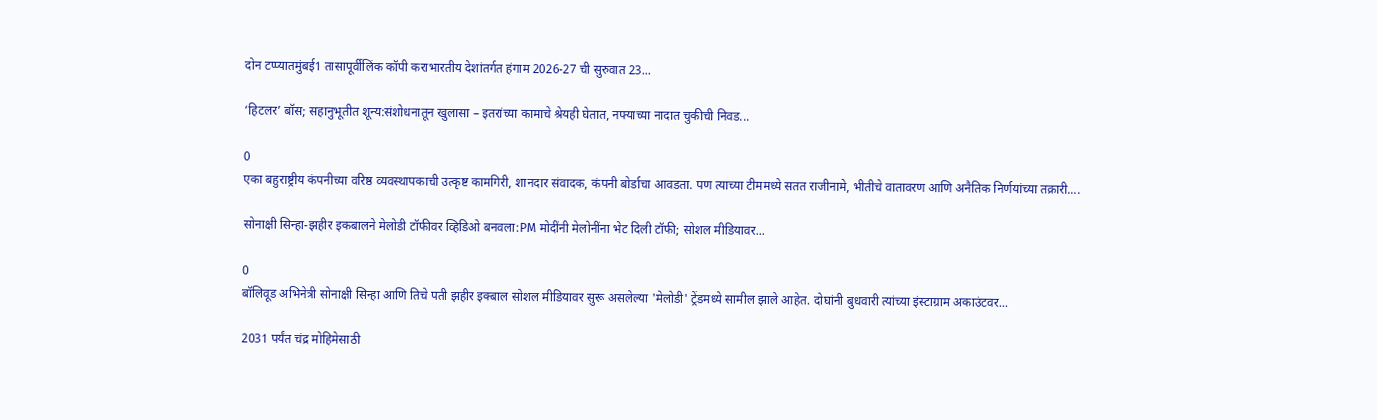दोन टप्प्यातमुंबई1 तासापूर्वीलिंक कॉपी कराभारतीय देशांतर्गत हंगाम 2026-27 ची सुरुवात 23...

‘हिटलर’ बॉस; सहानुभूतीत शून्य:संशोधनातून खुलासा – इतरांच्या कामाचे श्रेयही घेतात, नफ्याच्या नादात चुकीची निवड...

0
एका बहुराष्ट्रीय कंपनीच्या वरिष्ठ व्यवस्थापकाची उत्कृष्ट कामगिरी, शानदार संवादक, कंपनी बोर्डाचा आवडता. पण त्याच्या टीममध्ये सतत राजीनामे, भीतीचे वातावरण आणि अनैतिक निर्णयांच्या तक्रारी....

सोनाक्षी सिन्हा-झहीर इकबालने मेलोडी टॉफीवर व्हिडिओ बनवला:PM मोदींनी मेलोनींना भेट दिली टॉफी; सोशल मीडियावर...

0
बॉलिवूड अभिनेत्री सोनाक्षी सिन्हा आणि तिचे पती झहीर इक्बाल सोशल मीडियावर सुरू असलेल्या 'मेलोडी' ट्रेंडमध्ये सामील झाले आहेत. दोघांनी बुधवारी त्यांच्या इंस्टाग्राम अकाउंटवर...

2031 पर्यंत चंद्र मोहिमेसाठी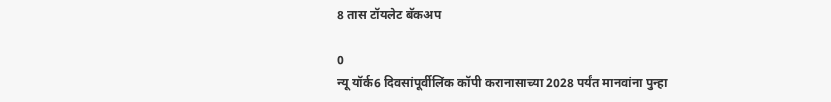8 तास टॉयलेट बॅकअप

0
न्यू यॉर्क6 दिवसांपूर्वीलिंक कॉपी करानासाच्या 2028 पर्यंत मानवांना पुन्हा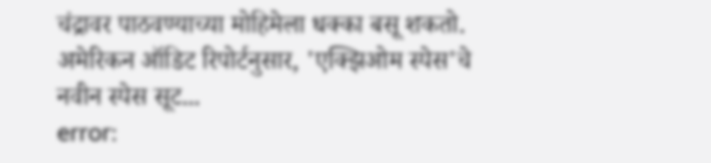चंद्रावर पाठवण्याच्या मोहिमेला धक्का बसू शकतो. अमेरिकन ऑडिट रिपोर्टनुसार, 'एक्झिओम स्पेस'चे नवीन स्पेस सूट...
error: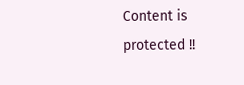Content is protected !!